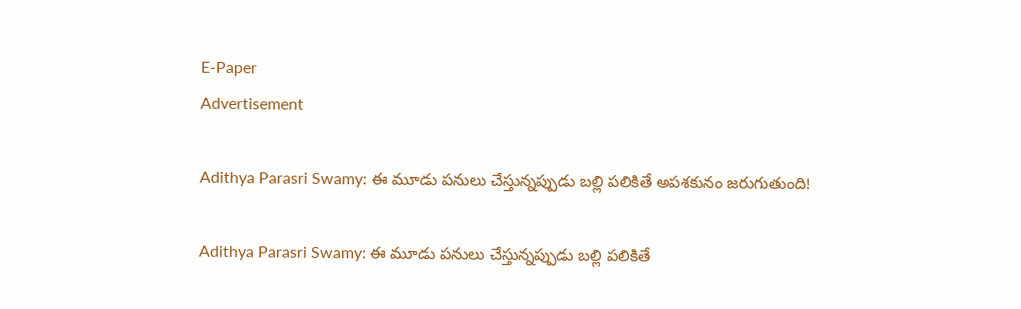E-Paper
Advertisement

Adithya Parasri Swamy: ఈ మూడు పనులు చేస్తున్నప్పుడు బల్లి పలికితే అపశకునం జరుగుతుంది!

Adithya Parasri Swamy: ఈ మూడు పనులు చేస్తున్నప్పుడు బల్లి పలికితే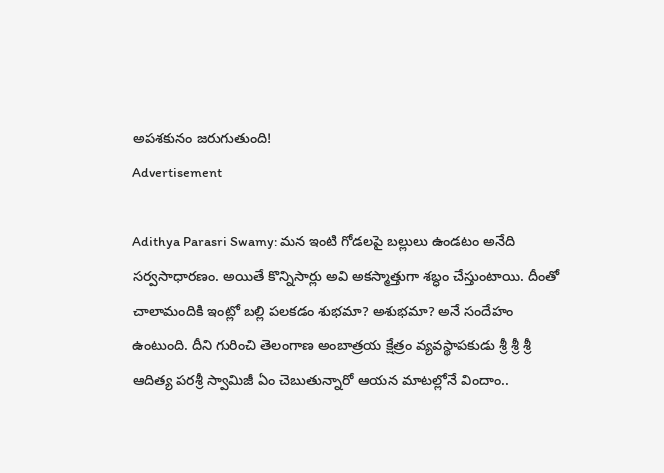అపశకునం జరుగుతుంది!
Advertisement

Adithya Parasri Swamy: మన ఇంటి గోడలపై బల్లులు ఉండటం అనేది సర్వసాధారణం. అయితే కొన్నిసార్లు అవి అకస్మాత్తుగా శబ్ధం చేస్తుంటాయి. దీంతో చాలామందికి ఇంట్లో బల్లి పలకడం శుభమా? అశుభమా? అనే సందేహం ఉంటుంది. దీని గురించి తెలంగాణ అంబాత్రయ క్షేత్రం వ్యవస్థాపకుడు శ్రీ శ్రీ శ్రీ ఆదిత్య పరశ్రీ స్వామిజీ ఏం చెబుతున్నారో ఆయన మాటల్లోనే విందాం..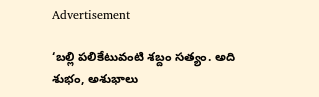Advertisement

‘బల్లి పలికేటువంటి శబ్దం సత్యం. అది శుభం, అశుభాలు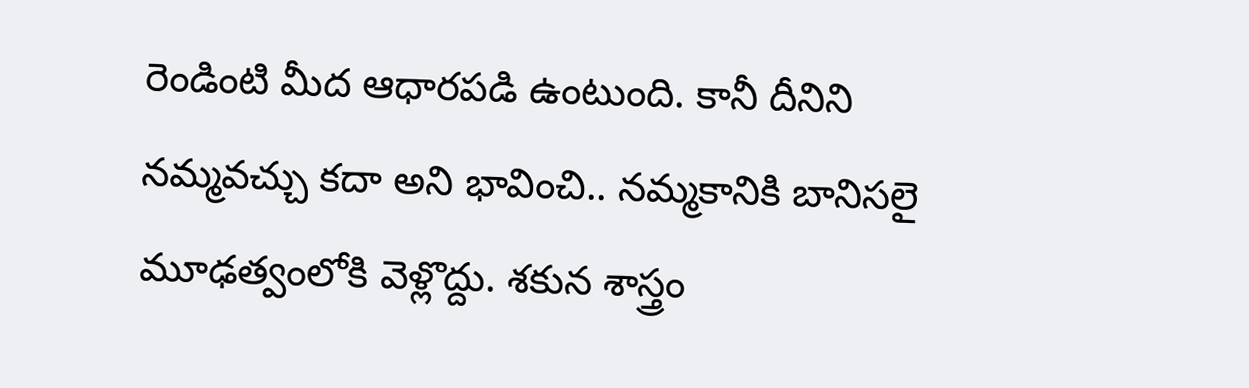రెండింటి మీద ఆధారపడి ఉంటుంది. కానీ దీనిని నమ్మవచ్చు కదా అని భావించి.. నమ్మకానికి బానిసలై మూఢత్వంలోకి వెళ్లొద్దు. శకున శాస్త్రం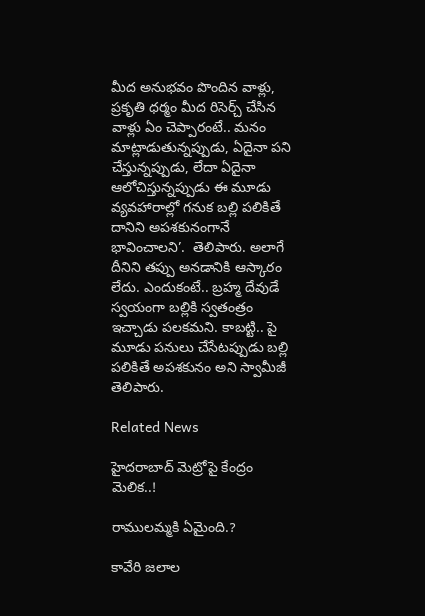మీద అనుభవం పొందిన వాళ్లు, ప్రకృతి ధర్మం మీద రిసెర్చ్ చేసిన వాళ్లు ఏం చెప్పారంటే.. మనం మాట్లాడుతున్నప్పుడు, ఏదైనా పని చేస్తున్నప్పుడు, లేదా ఏదైనా ఆలోచిస్తున్నప్పుడు ఈ మూడు వ్యవహారాల్లో గనుక బల్లి పలికితే దానిని అపశకునంగానే భావించాలని’.  తెలిపారు. అలాగే దీనిని తప్పు అనడానికి ఆస్కారం లేదు. ఎందుకంటే.. బ్రహ్మ దేవుడే స్వయంగా బల్లికి స్వతంత్రం ఇచ్చాడు పలకమని. కాబట్టి.. పై మూడు పనులు చేసేటప్పుడు బల్లి పలికితే అపశకునం అని స్వామీజీ తెలిపారు.

Related News

హైదరాబాద్ మెట్రోపై కేంద్రం మెలిక..!

రాములమ్మకి ఏమైంది.?

కావేరి జలాల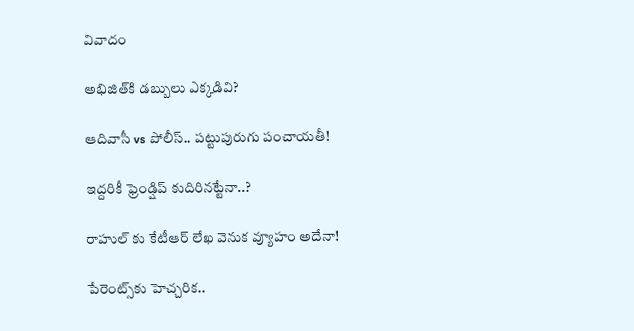వివాదం

అభిజిత్‌కి డబ్బులు ఎక్కడివి?

ఆదివాసీ vs పోలీస్.. పట్టుపురుగు పంచాయతీ!

ఇద్దరికీ ఫ్రెండ్షిప్ కుదిరినట్టేనా..?

రాహుల్ కు కేటీఆర్ లేఖ వెనుక వ్యూహం అదేనా!

పేరెంట్స్‌కు హెచ్చరిక..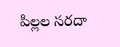పిల్లల సరదా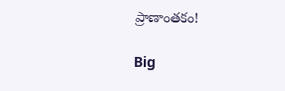ప్రాణాంతకం!

Big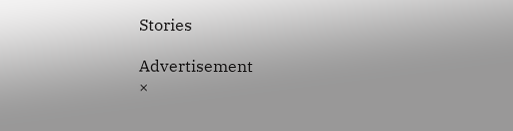Stories

Advertisement
×